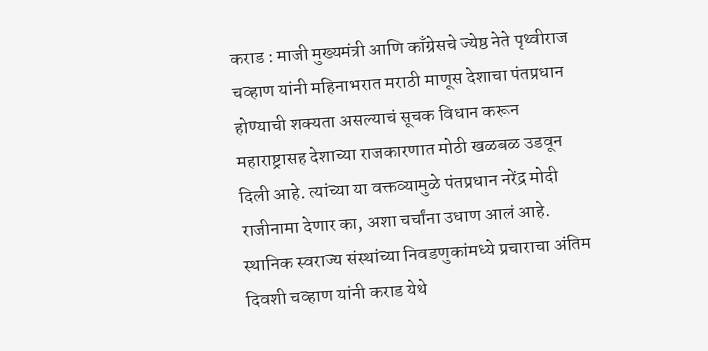कराड : माजी मुख्यमंत्री आणि काँग्रेसचे ज्येष्ठ नेते पृथ्वीराज चव्हाण यांनी महिनाभरात मराठी माणूस देशाचा पंतप्रधान होण्याची शक्यता असल्याचं सूचक विधान करून महाराष्ट्रासह देशाच्या राजकारणात मोठी खळबळ उडवून दिली आहे. त्यांच्या या वक्तव्यामुळे पंतप्रधान नरेंद्र मोदी राजीनामा देणार का, अशा चर्चांना उधाण आलं आहे. स्थानिक स्वराज्य संस्थांच्या निवडणुकांमध्ये प्रचाराचा अंतिम दिवशी चव्हाण यांनी कराड येथे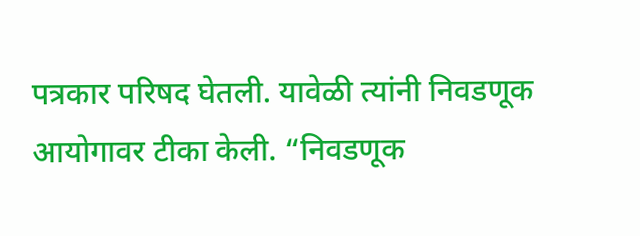पत्रकार परिषद घेतली. यावेळी त्यांनी निवडणूक आयोगावर टीका केली. “निवडणूक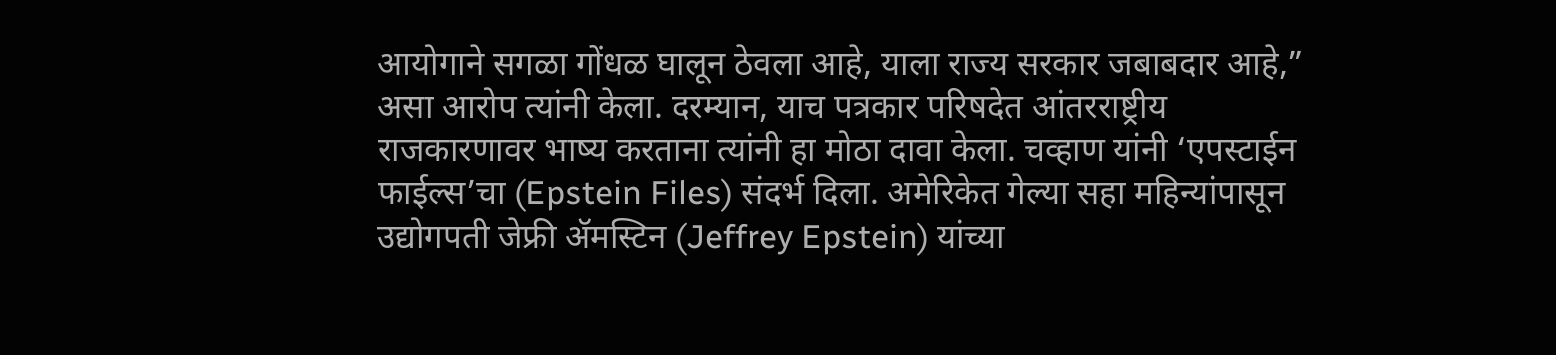आयोगाने सगळा गोंधळ घालून ठेवला आहे, याला राज्य सरकार जबाबदार आहे,” असा आरोप त्यांनी केला. दरम्यान, याच पत्रकार परिषदेत आंतरराष्ट्रीय राजकारणावर भाष्य करताना त्यांनी हा मोठा दावा केला. चव्हाण यांनी ‘एपस्टाईन फाईल्स’चा (Epstein Files) संदर्भ दिला. अमेरिकेत गेल्या सहा महिन्यांपासून उद्योगपती जेफ्री ॲमस्टिन (Jeffrey Epstein) यांच्या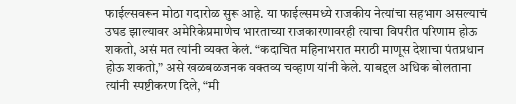फाईल्सवरून मोठा गदारोळ सुरू आहे. या फाईल्समध्ये राजकीय नेत्यांचा सहभाग असल्याचं उघड झाल्यावर अमेरिकेप्रमाणेच भारताच्या राजकारणावरही त्याचा विपरीत परिणाम होऊ शकतो, असं मत त्यांनी व्यक्त केलं. “कदाचित महिनाभरात मराठी माणूस देशाचा पंतप्रधान होऊ शकतो,” असे खळबळजनक वक्तव्य चव्हाण यांनी केले. याबद्दल अधिक बोलताना त्यांनी स्पष्टीकरण दिले, “मी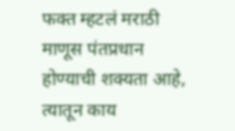फक्त म्हटलं मराठी माणूस पंतप्रधान होण्याची शक्यता आहे, त्यातून काय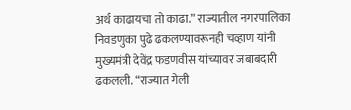अर्थ काढायचा तो काढा.” राज्यातील नगरपालिका निवडणुका पुढे ढकलण्यावरूनही चव्हाण यांनी मुख्यमंत्री देवेंद्र फडणवीस यांच्यावर जबाबदारी ढकलली. “राज्यात गेली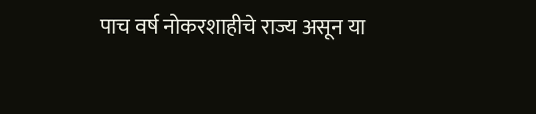पाच वर्ष नोकरशाहीचे राज्य असून या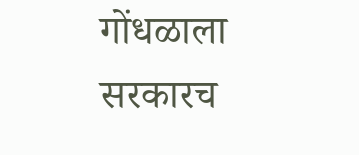गोंधळाला सरकारच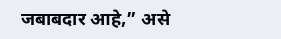जबाबदार आहे,” असे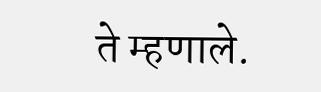ते म्हणाले.